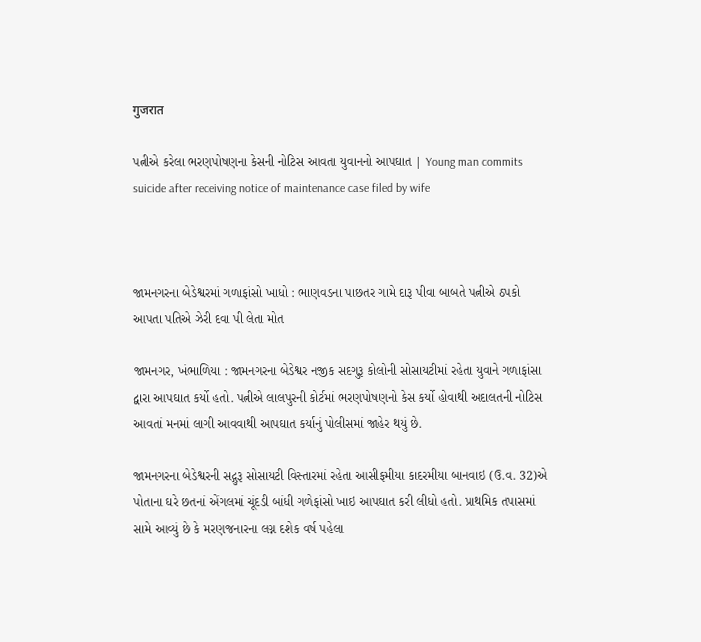गुजरात

પત્નીએ કરેલા ભરણપોષણના કેસની નોટિસ આવતા યુવાનનો આપઘાત | Young man commits suicide after receiving notice of maintenance case filed by wife



જામનગરના બેડેશ્વરમાં ગળાફાંસો ખાધો : ભાણવડના પાછતર ગામે દારૂ પીવા બાબતે પત્નીએ ઠપકો આપતા પતિએ ઝેરી દવા પી લેતા મોત

જામનગર, ખંભાળિયા : જામનગરના બેડેશ્વર નજીક સદગુરૂ કોલોની સોસાયટીમાં રહેતા યુવાને ગળાફાંસા દ્વારા આપઘાત કર્યો હતો. પત્નીએ લાલપુરની કોર્ટમાં ભરણપોષણનો કેસ કર્યો હોવાથી અદાલતની નોટિસ આવતાં મનમાં લાગી આવવાથી આપઘાત કર્યાનું પોલીસમાં જાહેર થયું છે.

જામનગરના બેડેશ્વરની સદ્ગુરૂ સોસાયટી વિસ્તારમાં રહેતા આસીફમીયા કાદરમીયા બાનવાઇ (ઉ.વ. 32)એ પોતાના ઘરે છતનાં એંગલમાં ચૂંદડી બાંધી ગળેફાંસો ખાઇ આપઘાત કરી લીધો હતો. પ્રાથમિક તપાસમાં સામે આવ્યું છે કે મરણજનારના લગ્ન દશેક વર્ષ પહેલા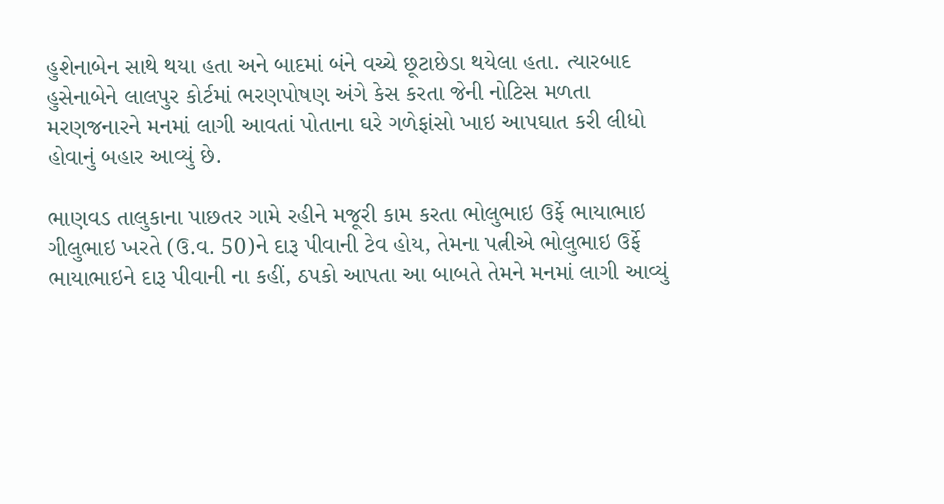હુશેનાબેન સાથે થયા હતા અને બાદમાં બંને વચ્ચે છૂટાછેડા થયેલા હતા. ત્યારબાદ હુસેનાબેને લાલપુર કોર્ટમાં ભરણપોષણ અંગે કેસ કરતા જેની નોટિસ મળતા મરણજનારને મનમાં લાગી આવતાં પોતાના ઘરે ગળેફાંસો ખાઇ આપઘાત કરી લીધો હોવાનું બહાર આવ્યું છે.

ભાણવડ તાલુકાના પાછતર ગામે રહીને મજૂરી કામ કરતા ભોલુભાઇ ઉર્ફે ભાયાભાઇ ગીલુભાઇ ખરતે (ઉ.વ. 50)ને દારૂ પીવાની ટેવ હોય, તેમના પત્નીએ ભોલુભાઇ ઉર્ફે ભાયાભાઇને દારૂ પીવાની ના કહીં, ઠપકો આપતા આ બાબતે તેમને મનમાં લાગી આવ્યું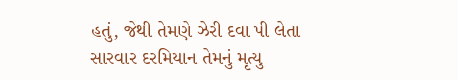હતું, જેથી તેમણે ઝેરી દવા પી લેતા સારવાર દરમિયાન તેમનું મૃત્યુ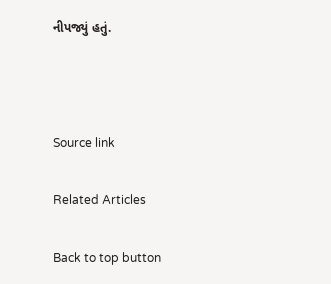નીપજ્યું હતું.



Source link

Related Articles

Back to top button